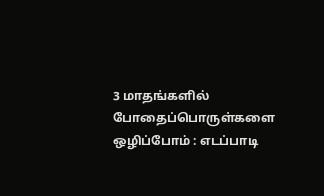3 மாதங்களில் போதைப்பொருள்களை ஒழிப்போம் : எடப்பாடி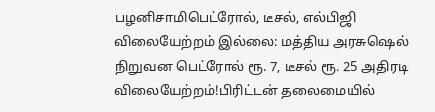பழனிசாமிபெட்ரோல், டீசல், எல்பிஜி விலையேற்றம் இல்லை: மத்திய அரசுஷெல் நிறுவன பெட்ரோல் ரூ. 7, டீசல் ரூ. 25 அதிரடி விலையேற்றம்!பிரிட்டன் தலைமையில்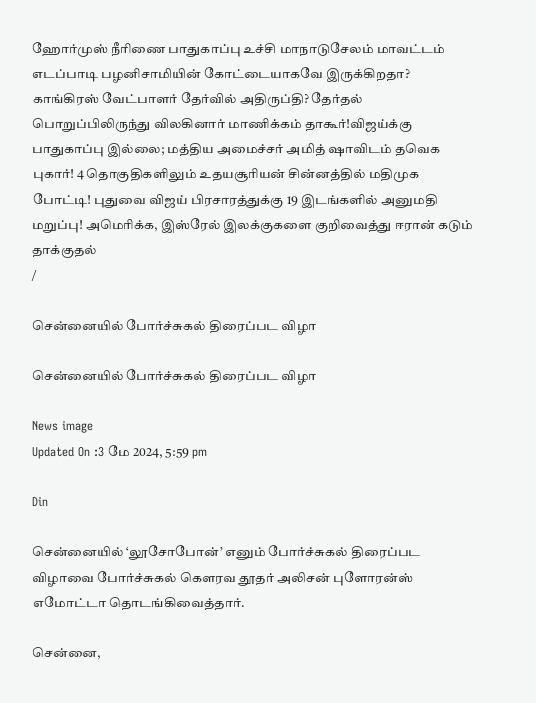ஹோர்முஸ் நீரிணை பாதுகாப்பு உச்சி மாநாடுசேலம் மாவட்டம் எடப்பாடி பழனிசாமியின் கோட்டையாகவே இருக்கிறதா? காங்கிரஸ் வேட்பாளர் தேர்வில் அதிருப்தி? தேர்தல் பொறுப்பிலிருந்து விலகினார் மாணிக்கம் தாகூர்!விஜய்க்கு பாதுகாப்பு இல்லை; மத்திய அமைச்சர் அமித் ஷாவிடம் தவெக புகார்! 4 தொகுதிகளிலும் உதயசூரியன் சின்னத்தில் மதிமுக போட்டி! புதுவை விஜய் பிரசாரத்துக்கு 19 இடங்களில் அனுமதி மறுப்பு! அமெரிக்க, இஸ்ரேல் இலக்குகளை குறிவைத்து ஈரான் கடும் தாக்குதல்
/

சென்னையில் போர்ச்சுகல் திரைப்பட விழா

சென்னையில் போர்ச்சுகல் திரைப்பட விழா

News image
Updated On :3 மே 2024, 5:59 pm

Din

சென்னையில் ‘லூசோபோன்’ எனும் போர்ச்சுகல் திரைப்பட விழாவை போர்ச்சுகல் கௌரவ தூதர் அலிசன் புளோரன்ஸ் எமோட்டா தொடங்கிவைத்தார்.

சென்னை,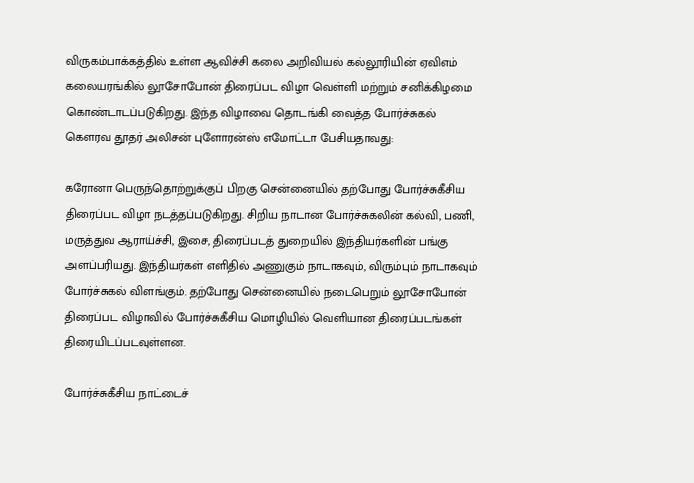விருகம்பாக்கத்தில் உள்ள ஆவிச்சி கலை அறிவியல் கல்லூரியின் ஏவிஎம் கலையரங்கில் லூசோபோன் திரைப்பட விழா வெள்ளி மற்றும் சனிக்கிழமை கொண்டாடப்படுகிறது. இந்த விழாவை தொடங்கி வைத்த போர்ச்சுகல் கௌரவ தூதர் அலிசன் புளோரன்ஸ் எமோட்டா பேசியதாவது:

கரோனா பெருந்தொற்றுக்குப் பிறகு சென்னையில் தற்போது போர்ச்சுகீசிய திரைப்பட விழா நடத்தப்படுகிறது. சிறிய நாடான போர்ச்சுகலின் கல்வி, பணி, மருத்துவ ஆராய்ச்சி, இசை, திரைப்படத் துறையில் இந்தியர்களின் பங்கு அளப்பரியது. இந்தியர்கள் எளிதில் அணுகும் நாடாகவும், விரும்பும் நாடாகவும் போர்ச்சுகல் விளங்கும். தற்போது சென்னையில் நடைபெறும் லூசோபோன் திரைப்பட விழாவில் போர்ச்சுகீசிய மொழியில் வெளியான திரைப்படங்கள் திரையிடப்படவுள்ளன.

போர்ச்சுகீசிய நாட்டைச்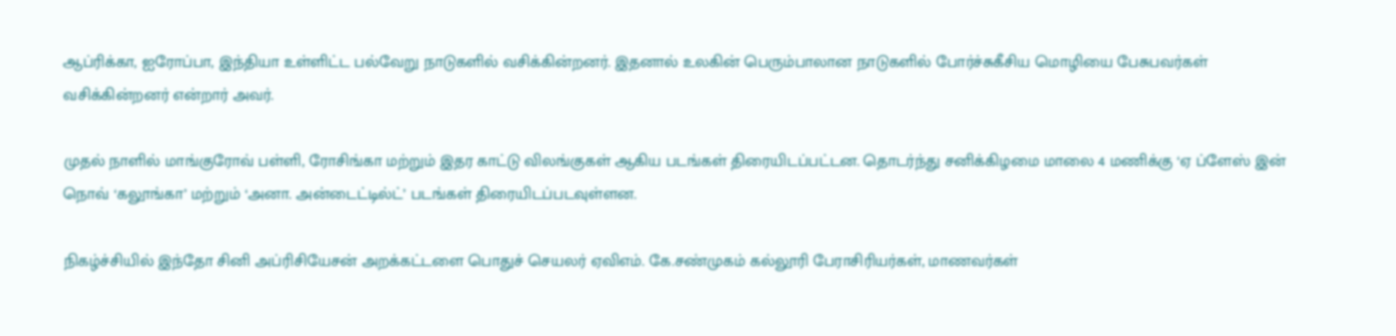ஆப்ரிக்கா, ஐரோப்பா, இந்தியா உள்ளிட்ட பல்வேறு நாடுகளில் வசிக்கின்றனர். இதனால் உலகின் பெரும்பாலான நாடுகளில் போர்ச்சுகீசிய மொழியை பேசுபவர்கள் வசிக்கின்றனர் என்றார் அவர்.

முதல் நாளில் மாங்குரோவ் பள்ளி, ரோசிங்கா மற்றும் இதர காட்டு விலங்குகள் ஆகிய படங்கள் திரையிடப்பட்டன. தொடர்ந்து சனிக்கிழமை மாலை 4 மணிக்கு ‘ஏ ப்ளேஸ் இன் நொவ் ‘கலூங்கா’ மற்றும் ‘அனா. அன்டைட்டில்ட்’ படங்கள் திரையிடப்படவுள்ளன.

நிகழ்ச்சியில் இந்தோ சினி அப்ரிசியேசன் அறக்கட்டளை பொதுச் செயலர் ஏவிஎம். கே.சண்முகம் கல்லூரி பேராசிரியர்கள், மாணவர்கள்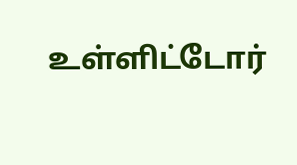உள்ளிட்டோர்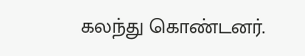கலந்து கொண்டனர்.